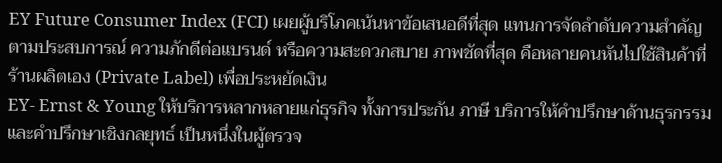EY Future Consumer Index (FCI) เผยผู้บริโภคเน้นหาข้อเสนอดีที่สุด แทนการจัดลําดับความสําคัญตามประสบการณ์ ความภักดีต่อแบรนด์ หรือความสะดวกสบาย ภาพชัดที่สุด คือหลายคนหันไปใช้สินค้าที่ร้านผลิตเอง (Private Label) เพื่อประหยัดเงิน
EY- Ernst & Young ให้บริการหลากหลายแก่ธุรกิจ ทั้งการประกัน ภาษี บริการให้คําปรึกษาด้านธุรกรรม และคําปรึกษาเชิงกลยุทธ์ เป็นหนึ่งในผู้ตรวจ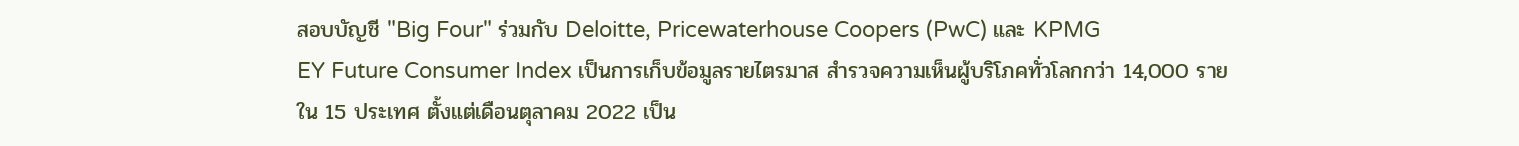สอบบัญชี "Big Four" ร่วมกับ Deloitte, Pricewaterhouse Coopers (PwC) และ KPMG
EY Future Consumer Index เป็นการเก็บข้อมูลรายไตรมาส สํารวจความเห็นผู้บริโภคทั่วโลกกว่า 14,000 ราย ใน 15 ประเทศ ตั้งแต่เดือนตุลาคม 2022 เป็น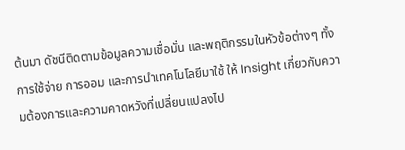ต้นมา ดัชนีติดตามข้อมูลความเชื่อมั่น และพฤติกรรมในหัวข้อต่างๆ ทั้งการใช้จ่าย การออม และการนําเทคโนโลยีมาใช้ ให้ Insight เกี่ยวกับความต้องการและความคาดหวังที่เปลี่ยนแปลงไป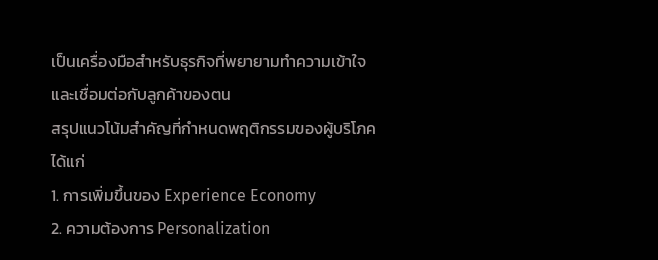เป็นเครื่องมือสําหรับธุรกิจที่พยายามทําความเข้าใจและเชื่อมต่อกับลูกค้าของตน
สรุปแนวโน้มสําคัญที่กําหนดพฤติกรรมของผู้บริโภค ได้แก่
1. การเพิ่มขึ้นของ Experience Economy
2. ความต้องการ Personalization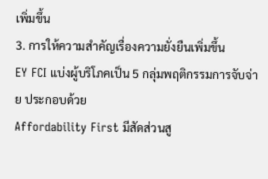เพิ่มขึ้น
3. การให้ความสําคัญเรื่องความยั่งยืนเพิ่มขึ้น
EY FCI แบ่งผู้บริโภคเป็น 5 กลุ่มพฤติกรรมการจับจ่าย ประกอบด้วย
Affordability First มีสัดส่วนสู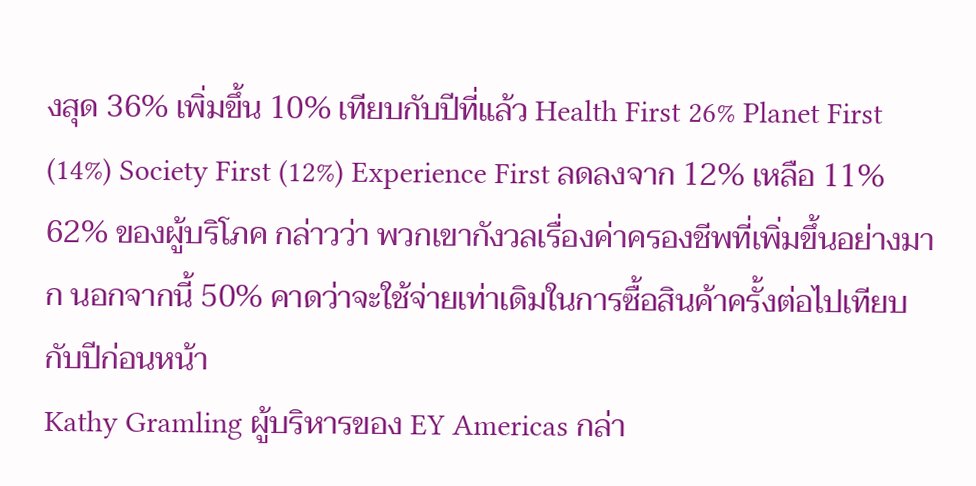งสุด 36% เพิ่มขึ้น 10% เทียบกับปีที่แล้ว Health First 26% Planet First (14%) Society First (12%) Experience First ลดลงจาก 12% เหลือ 11%
62% ของผู้บริโภค กล่าวว่า พวกเขากังวลเรื่องค่าครองชีพที่เพิ่มขึ้นอย่างมาก นอกจากนี้ 50% คาดว่าจะใช้จ่ายเท่าเดิมในการซื้อสินค้าครั้งต่อไปเทียบกับปีก่อนหน้า
Kathy Gramling ผู้บริหารของ EY Americas กล่า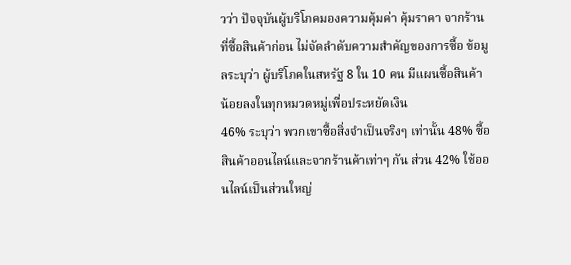วว่า ปัจจุบันผู้บริโภคมองความคุ้มค่า คุ้มราคา จากร้านที่ซื้อสินค้าก่อน ไม่จัดลําดับความสําคัญของการซื้อ ข้อมูลระบุว่า ผู้บริโภคในสหรัฐ 8 ใน 10 คน มีแผนซื้อสินค้าน้อยลงในทุกหมวดหมู่เพื่อประหยัดเงิน
46% ระบุว่า พวกเขาซื้อสิ่งจําเป็นจริงๆ เท่านั้น 48% ซื้อสินค้าออนไลน์และจากร้านค้าเท่าๆ กัน ส่วน 42% ใช้ออนไลน์เป็นส่วนใหญ่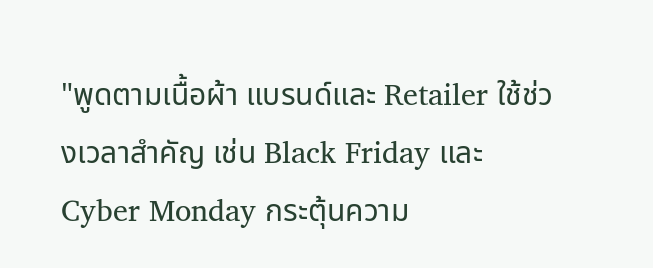"พูดตามเนื้อผ้า แบรนด์และ Retailer ใช้ช่วงเวลาสําคัญ เช่น Black Friday และ Cyber Monday กระตุ้นความ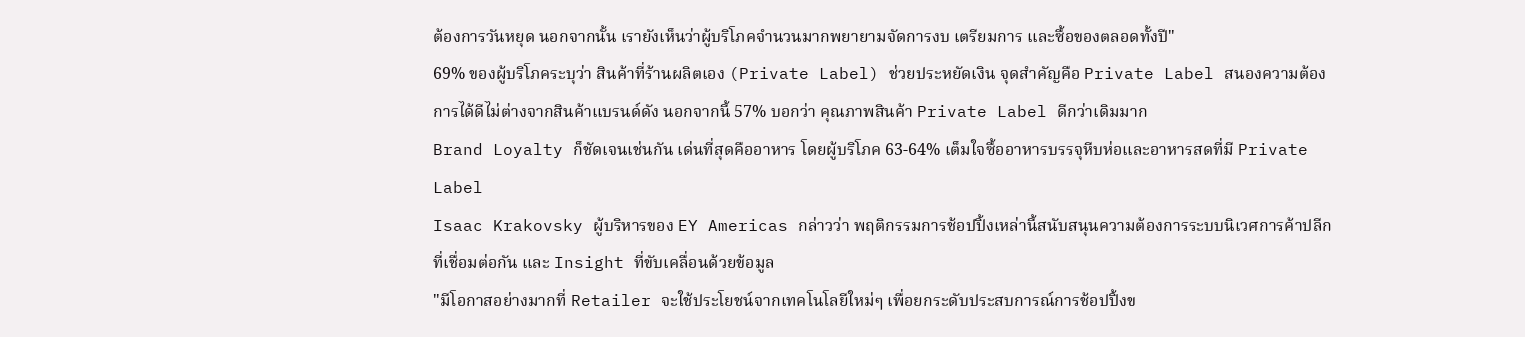ต้องการวันหยุด นอกจากนั้น เรายังเห็นว่าผู้บริโภคจํานวนมากพยายามจัดการงบ เตรียมการ และซื้อของตลอดทั้งปี"
69% ของผู้บริโภคระบุว่า สินค้าที่ร้านผลิตเอง (Private Label) ช่วยประหยัดเงิน จุดสำคัญคือ Private Label สนองความต้องการได้ดีไม่ต่างจากสินค้าแบรนด์ดัง นอกจากนี้ 57% บอกว่า คุณภาพสินค้า Private Label ดีกว่าเดิมมาก
Brand Loyalty ก็ชัดเจนเช่นกัน เด่นที่สุดคืออาหาร โดยผู้บริโภค 63-64% เต็มใจซื้ออาหารบรรจุหีบห่อและอาหารสดที่มี Private Label
Isaac Krakovsky ผู้บริหารของ EY Americas กล่าวว่า พฤติกรรมการช้อปปิ้งเหล่านี้สนับสนุนความต้องการระบบนิเวศการค้าปลีกที่เชื่อมต่อกัน และ Insight ที่ขับเคลื่อนด้วยข้อมูล
"มีโอกาสอย่างมากที่ Retailer จะใช้ประโยชน์จากเทคโนโลยีใหม่ๆ เพื่อยกระดับประสบการณ์การช้อปปิ้งข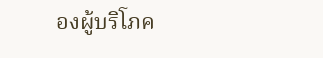องผู้บริโภค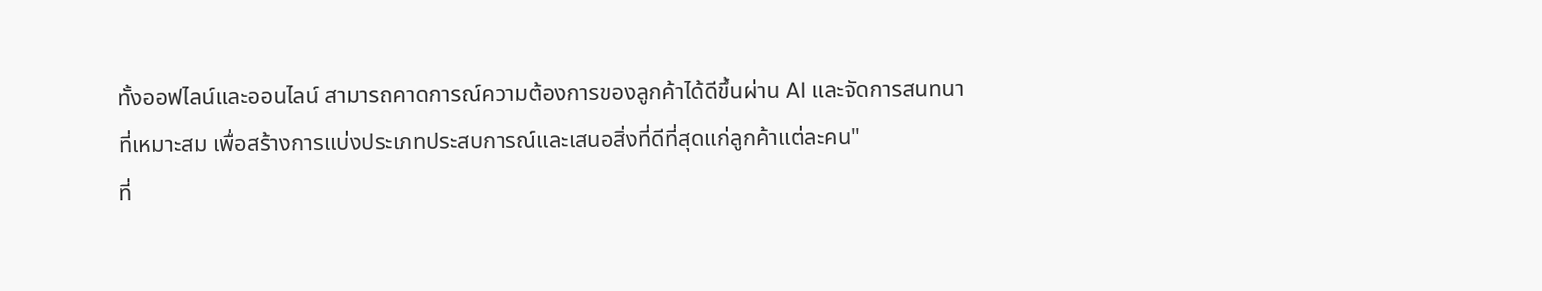ทั้งออฟไลน์และออนไลน์ สามารถคาดการณ์ความต้องการของลูกค้าได้ดีขึ้นผ่าน AI และจัดการสนทนาที่เหมาะสม เพื่อสร้างการแบ่งประเภทประสบการณ์และเสนอสิ่งที่ดีที่สุดแก่ลูกค้าแต่ละคน"
ที่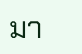มา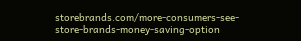storebrands.com/more-consumers-see-store-brands-money-saving-option